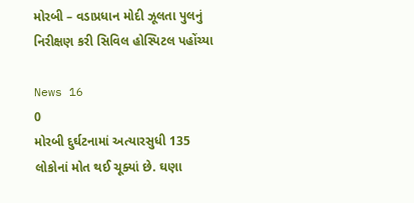મોરબી – વડાપ્રધાન મોદી ઝૂલતા પુલનું નિરીક્ષણ કરી સિવિલ હોસ્પિટલ પહોંચ્યા

News 16
0
મોરબી દુર્ઘટનામાં અત્યારસુધી 135 લોકોનાં મોત થઈ ચૂક્યાં છે. ઘણા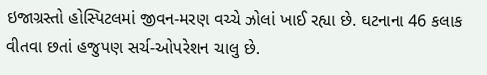ઇજાગ્રસ્તો હોસ્પિટલમાં જીવન-મરણ વચ્ચે ઝોલાં ખાઈ રહ્યા છે. ઘટનાના 46 કલાક વીતવા છતાં હજુપણ સર્ચ-ઓપરેશન ચાલુ છે.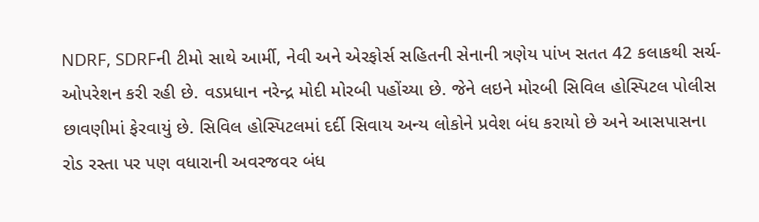NDRF, SDRFની ટીમો સાથે આર્મી, નેવી અને એરફોર્સ સહિતની સેનાની ત્રણેય પાંખ સતત 42 કલાકથી સર્ચ-ઓપરેશન કરી રહી છે. વડપ્રધાન નરેન્દ્ર મોદી મોરબી પહોંચ્યા છે. જેને લઇને મોરબી સિવિલ હોસ્પિટલ પોલીસ છાવણીમાં ફેરવાયું છે. સિવિલ હોસ્પિટલમાં દર્દી સિવાય અન્ય લોકોને પ્રવેશ બંધ કરાયો છે અને આસપાસના રોડ રસ્તા પર પણ વધારાની અવરજવર બંધ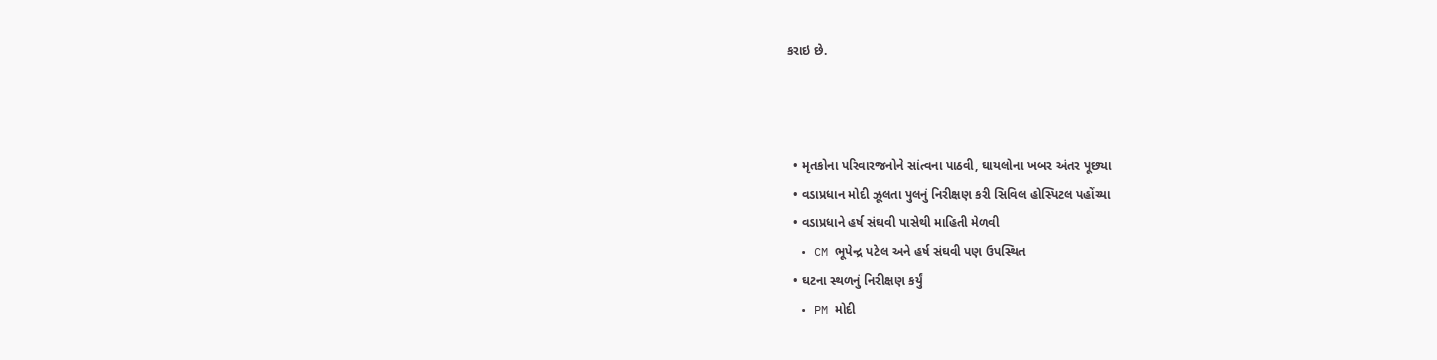કરાઇ છે.



  • મૃતકોના પરિવારજનોને સાંત્વના પાઠવી, ઘાયલોના ખબર અંતર પૂછ્યા
  • વડાપ્રધાન મોદી ઝૂલતા પુલનું નિરીક્ષણ કરી સિવિલ હોસ્પિટલ પહોંચ્યા
  • વડાપ્રધાને હર્ષ સંઘવી પાસેથી માહિતી મેળવી
  • CM ભૂપેન્દ્ર પટેલ અને હર્ષ સંઘવી પણ ઉપસ્થિત
  • ઘટના સ્થળનું નિરીક્ષણ કર્યું
  • PM મોદી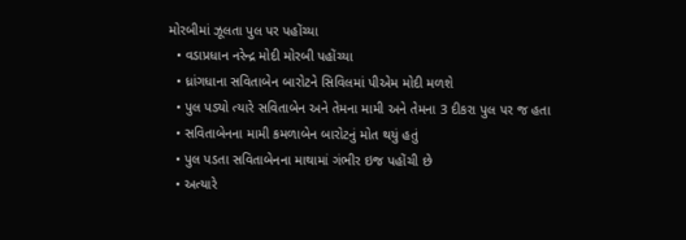મોરબીમાં ઝૂલતા પુલ પર પહોંચ્યા
  • વડાપ્રધાન નરેન્દ્ર મોદી મોરબી પહોંચ્યા
  • ધ્રાંગધાના સવિતાબેન બારોટને સિવિલમાં પીએમ મોદી મળશે
  • પુલ પડ્યો ત્યારે સવિતાબેન અને તેમના મામી અને તેમના 3 દીકરા પુલ પર જ હતા
  • સવિતાબેનના મામી કમળાબેન બારોટનું મોત થયું હતું
  • પુલ પડતા સવિતાબેનના માથામાં ગંભીર ઇજ પહોંચી છે
  • અત્યારે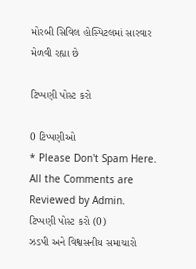મોરબી સિવિલ હોસ્પિટલમાં સારવાર મેળવી રહ્યા છે

ટિપ્પણી પોસ્ટ કરો

0 ટિપ્પણીઓ
* Please Don't Spam Here. All the Comments are Reviewed by Admin.
ટિપ્પણી પોસ્ટ કરો (0)
ઝડપી અને વિશ્વસનીય સમાચારો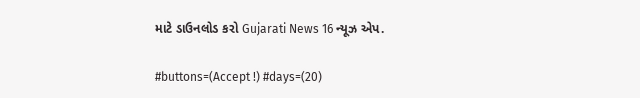માટે ડાઉનલોડ કરો Gujarati News 16 ન્યૂઝ એપ.

#buttons=(Accept !) #days=(20)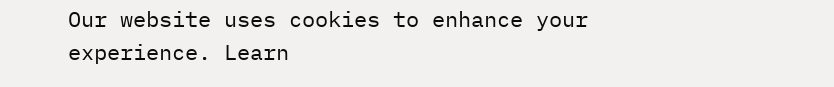Our website uses cookies to enhance your experience. Learn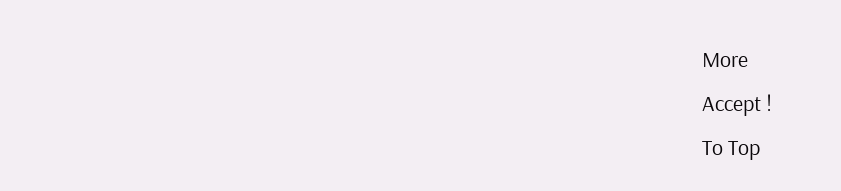More
Accept !
To Top